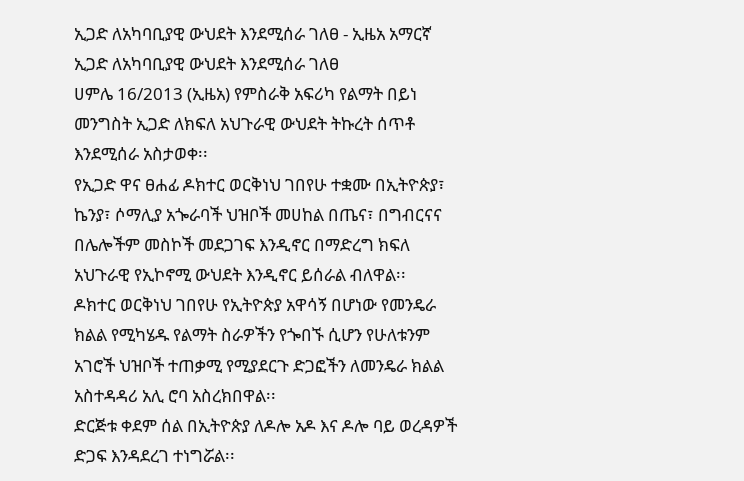ኢጋድ ለአካባቢያዊ ውህደት እንደሚሰራ ገለፀ - ኢዜአ አማርኛ
ኢጋድ ለአካባቢያዊ ውህደት እንደሚሰራ ገለፀ
ሀምሌ 16/2013 (ኢዜአ) የምስራቅ አፍሪካ የልማት በይነ መንግስት ኢጋድ ለክፍለ አህጉራዊ ውህደት ትኩረት ሰጥቶ እንደሚሰራ አስታወቀ፡፡
የኢጋድ ዋና ፀሐፊ ዶክተር ወርቅነህ ገበየሁ ተቋሙ በኢትዮጵያ፣ ኬንያ፣ ሶማሊያ አጐራባች ህዝቦች መሀከል በጤና፣ በግብርናና በሌሎችም መስኮች መደጋገፍ እንዲኖር በማድረግ ክፍለ አህጉራዊ የኢኮኖሚ ውህደት እንዲኖር ይሰራል ብለዋል፡፡
ዶክተር ወርቅነህ ገበየሁ የኢትዮጵያ አዋሳኝ በሆነው የመንዴራ ክልል የሚካሄዱ የልማት ስራዎችን የጐበኙ ሲሆን የሁለቱንም አገሮች ህዝቦች ተጠቃሚ የሚያደርጉ ድጋፎችን ለመንዴራ ክልል አስተዳዳሪ አሊ ሮባ አስረክበዋል፡፡
ድርጅቱ ቀደም ሰል በኢትዮጵያ ለዶሎ አዶ እና ዶሎ ባይ ወረዳዎች ድጋፍ እንዳደረገ ተነግሯል፡፡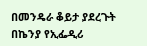በመንዴራ ቆይታ ያደረጉት በኬንያ የኢፌዲሪ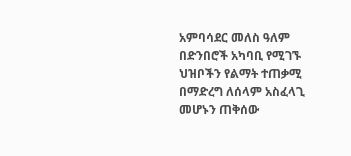አምባሳደር መለስ ዓለም በድንበሮች አካባቢ የሚገኙ ህዝቦችን የልማት ተጠቃሚ በማድረግ ለሰላም አስፈላጊ መሆኑን ጠቅሰው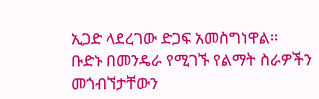ኢጋድ ላደረገው ድጋፍ አመስግነዋል፡፡
ቡድኑ በመንዴራ የሚገኙ የልማት ስራዎችን መጎብኘታቸውን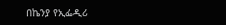በኬንያ የኢፌዲሪ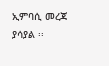ኢምባሲ መረጃ ያሳያል ፡፡